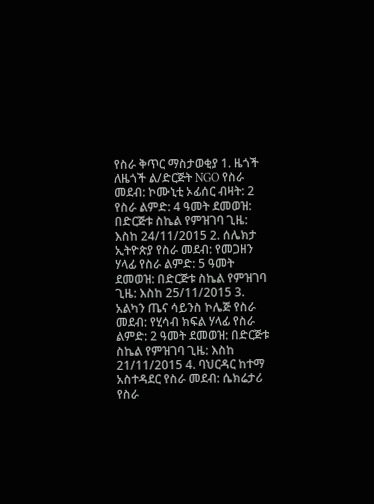የስራ ቅጥር ማስታወቂያ 1. ዜጎች ለዜጎች ል/ድርጅት NGO የስራ መደብ: ኮሙኒቲ ኦፊሰር ብዛት: 2 የስራ ልምድ: 4 ዓመት ደመወዝ: በድርጅቱ ስኬል የምዝገባ ጊዜ: እስከ 24/11/2015 2. ሰሌክታ ኢትዮጵያ የስራ መደብ: የመጋዘን ሃላፊ የስራ ልምድ: 5 ዓመት ደመወዝ: በድርጅቱ ስኬል የምዝገባ ጊዜ: እስከ 25/11/2015 3. አልካን ጤና ሳይንስ ኮሌጅ የስራ መደብ: የሂሳብ ክፍል ሃላፊ የስራ ልምድ: 2 ዓመት ደመወዝ: በድርጅቱ ስኬል የምዝገባ ጊዜ: እስከ 21/11/2015 4. ባህርዳር ከተማ አስተዳደር የስራ መደብ: ሴክሬታሪ የስራ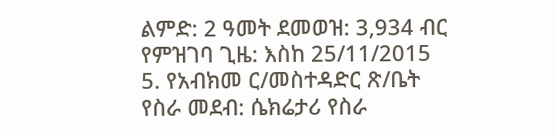ልምድ: 2 ዓመት ደመወዝ: 3,934 ብር የምዝገባ ጊዜ: እስከ 25/11/2015 5. የአብክመ ር/መስተዳድር ጽ/ቤት የስራ መደብ: ሴክሬታሪ የስራ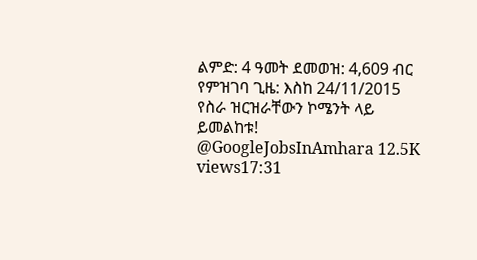ልምድ: 4 ዓመት ደመወዝ: 4,609 ብር የምዝገባ ጊዜ: እስከ 24/11/2015 የስራ ዝርዝራቸውን ኮሜንት ላይ ይመልከቱ! @GoogleJobsInAmhara 12.5K views17:31